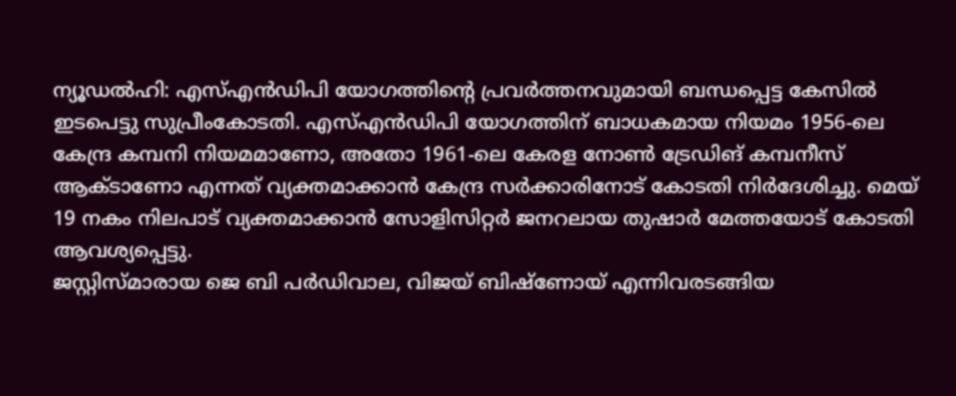ന്യൂഡൽഹി: എസ്എൻഡിപി യോഗത്തിന്റെ പ്രവർത്തനവുമായി ബന്ധപ്പെട്ട കേസിൽ ഇടപെട്ടു സുപ്രീംകോടതി. എസ്എൻഡിപി യോഗത്തിന് ബാധകമായ നിയമം 1956-ലെ കേന്ദ്ര കമ്പനി നിയമമാണോ, അതോ 1961-ലെ കേരള നോൺ ട്രേഡിങ് കമ്പനീസ് ആക്ടാണോ എന്നത് വ്യക്തമാക്കാൻ കേന്ദ്ര സർക്കാരിനോട് കോടതി നിർദേശിച്ചു. മെയ് 19 നകം നിലപാട് വ്യക്തമാക്കാൻ സോളിസിറ്റർ ജനറലായ തുഷാർ മേത്തയോട് കോടതി ആവശ്യപ്പെട്ടു.
ജസ്റ്റിസ്മാരായ ജെ ബി പർഡിവാല, വിജയ് ബിഷ്ണോയ് എന്നിവരടങ്ങിയ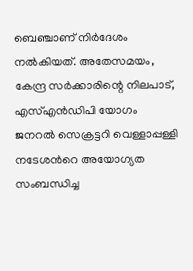ബെഞ്ചാണ് നിർദേശം നൽകിയത്. അതേസമയം, കേന്ദ്ര സർക്കാരിന്റെ നിലപാട്, എസ്എൻഡിപി യോഗം ജനറൽ സെക്രട്ടറി വെള്ളാപ്പള്ളി നടേശൻറെ അയോഗ്യത സംബന്ധിച്ച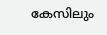കേസിലും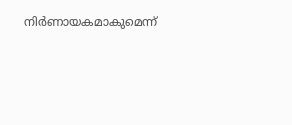നിർണായകമാകുമെന്ന്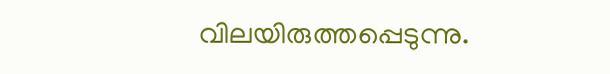വിലയിരുത്തപ്പെടുന്നു.